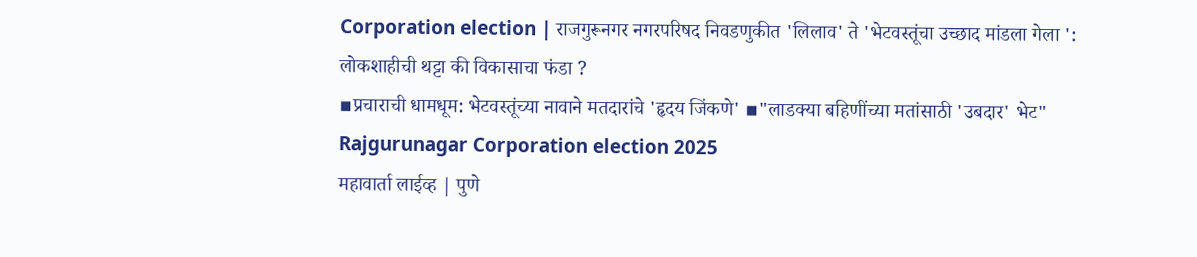Corporation election | राजगुरूनगर नगरपरिषद निवडणुकीत 'लिलाव' ते 'भेटवस्तूंचा उच्छाद मांडला गेला ': लोकशाहीची थट्टा की विकासाचा फंडा ?
▪प्रचाराची धामधूम: भेटवस्तूंच्या नावाने मतदारांचे 'हृदय जिंकणे' ▪"लाडक्या बहिणींच्या मतांसाठी 'उबदार' भेट"
Rajgurunagar Corporation election 2025
महावार्ता लाईव्ह | पुणे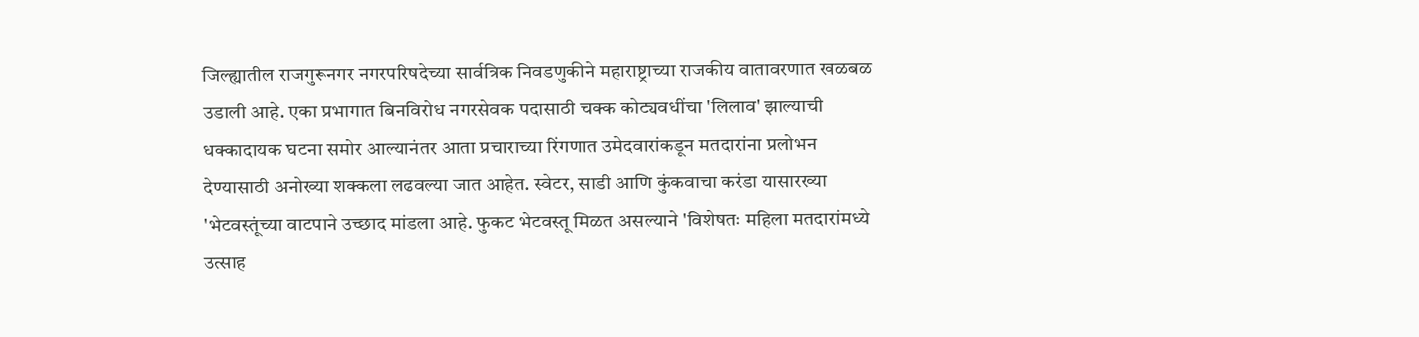जिल्ह्यातील राजगुरूनगर नगरपरिषदेच्या सार्वत्रिक निवडणुकीने महाराष्ट्राच्या राजकीय वातावरणात खळबळ उडाली आहे. एका प्रभागात बिनविरोध नगरसेवक पदासाठी चक्क कोट्यवधींचा 'लिलाव' झाल्याची धक्कादायक घटना समोर आल्यानंतर आता प्रचाराच्या रिंगणात उमेदवारांकडून मतदारांना प्रलोभन देण्यासाठी अनोख्या शक्कला लढवल्या जात आहेत. स्वेटर, साडी आणि कुंकवाचा करंडा यासारख्या 'भेटवस्तूंच्या वाटपाने उच्छाद मांडला आहे. फुकट भेटवस्तू मिळत असल्याने 'विशेषतः महिला मतदारांमध्ये उत्साह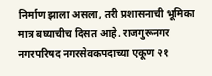निर्माण झाला असला, तरी प्रशासनाची भूमिका मात्र बघ्याचीच दिसत आहे. राजगुरूनगर नगरपरिषद नगरसेवकपदाच्या एकूण २१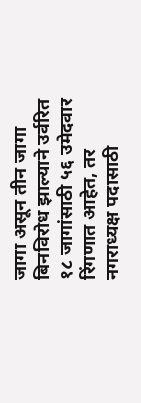जागा असून तीन जागा बिनविरोध झाल्याने उर्वरित १८ जागांसाठी ५६ उमेदवार रिंगणात आहेत, तर नगराध्यक्ष पदासाठी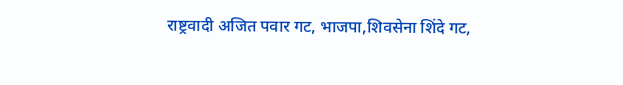राष्ट्रवादी अजित पवार गट, भाजपा,शिवसेना शिंदे गट,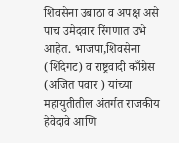शिवसेना उबाठा व अपक्ष असे पाच उमेदवार रिंगणात उभे आहेत. भाजपा,शिवसेना (शिंदेगट) व राष्ट्रवादी काँग्रेस (अजित पवार ) यांच्या महायुतीतील अंतर्गत राजकीय हेवेदावे आणि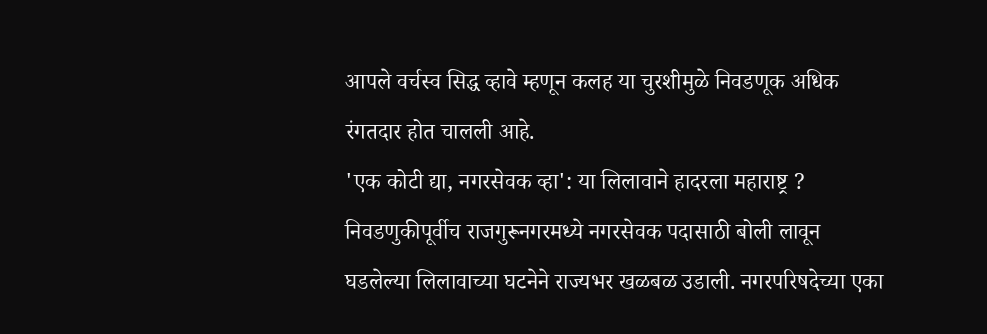आपले वर्चस्व सिद्ध व्हावे म्हणून कलह या चुरशीमुळे निवडणूक अधिक रंगतदार होत चालली आहे.
'एक कोटी द्या, नगरसेवक व्हा': या लिलावाने हादरला महाराष्ट्र ?
निवडणुकीपूर्वीच राजगुरूनगरमध्ये नगरसेवक पदासाठी बोली लावून घडलेल्या लिलावाच्या घटनेने राज्यभर खळबळ उडाली. नगरपरिषदेच्या एका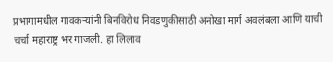प्रभागामधील गावकऱ्यांनी बिनविरोध निवडणुकीसाठी अनोखा मार्ग अवलंबला आणि याची चर्चा महाराष्ट्र भर गाजली. हा लिलाव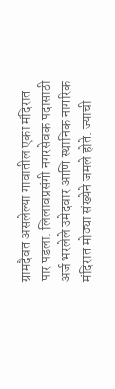ग्रामदैवत असलेल्या गावातील एका मंदिरात पार पडला. लिलावप्रसंगी नगरसेवक पदासाठी अर्ज भरलेले उमेदवार आणि स्थानिक नागरिक मंदिरात मोठ्या संख्येने जमले होते. ज्याची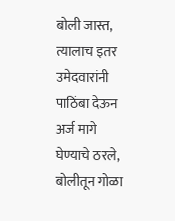बोली जास्त, त्यालाच इतर उमेदवारांनी पाठिंबा देऊन अर्ज मागे घेण्याचे ठरले, बोलीतून गोळा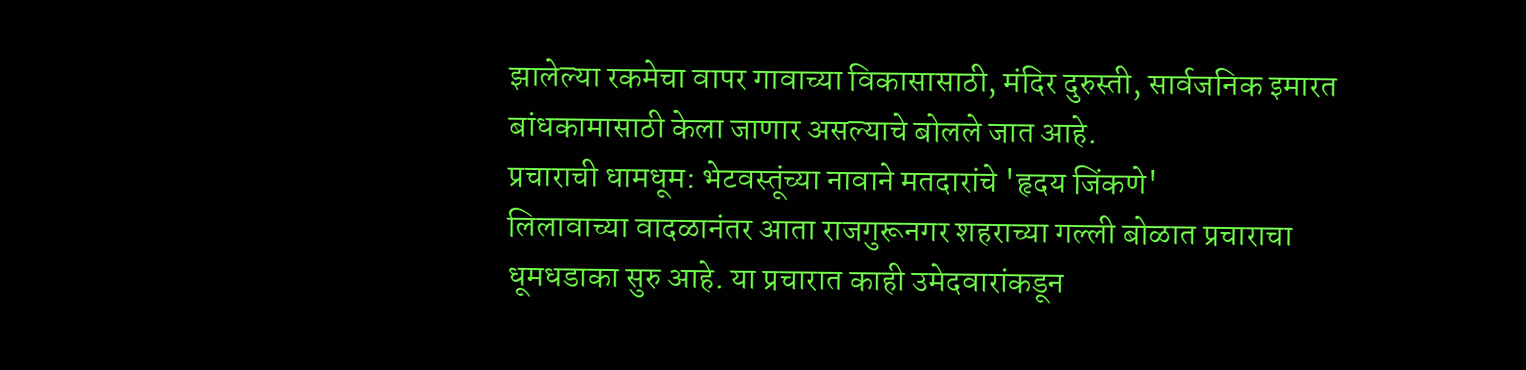झालेल्या रकमेचा वापर गावाच्या विकासासाठी, मंदिर दुरुस्ती, सार्वजनिक इमारत बांधकामासाठी केला जाणार असल्याचे बोलले जात आहे.
प्रचाराची धामधूम: भेटवस्तूंच्या नावाने मतदारांचे 'हृदय जिंकणे'
लिलावाच्या वादळानंतर आता राजगुरूनगर शहराच्या गल्ली बोळात प्रचाराचा धूमधडाका सुरु आहे. या प्रचारात काही उमेदवारांकडून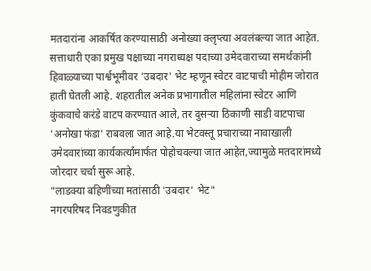मतदारांना आकर्षित करण्यासाठी अनोख्या क्लृप्त्या अवलंबल्या जात आहेत.
सत्ताधारी एका प्रमुख पक्षाच्या नगराध्यक्ष पदाच्या उमेदवाराच्या समर्थकांनी हिवाळ्याच्या पार्श्वभूमीवर 'उबदार' भेट म्हणून स्वेटर वाटपाची मोहीम जोरात हाती घेतली आहे. शहरातील अनेक प्रभागातील महिलांना स्वेटर आणि कुंकवाचे करंडे वाटप करण्यात आले, तर दुसऱ्या ठिकाणी साडी वाटपाचा 'अनोखा फंडा' राबवला जात आहे.या भेटवस्तू प्रचाराच्या नावाखाली उमेदवारांच्या कार्यकर्त्यांमार्फत पोहोचवल्या जात आहेत,ज्यामुळे मतदारांमध्ये जोरदार चर्चा सुरू आहे.
"लाडक्या बहिणींच्या मतांसाठी 'उबदार' भेट"
नगरपरिषद निवडणुकीत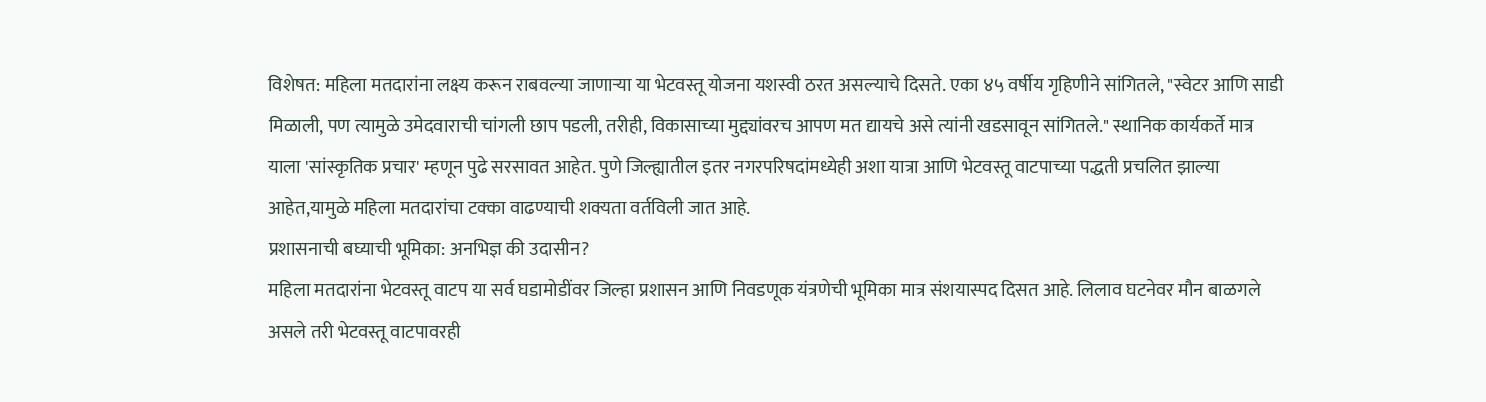विशेषत: महिला मतदारांना लक्ष्य करून राबवल्या जाणाऱ्या या भेटवस्तू योजना यशस्वी ठरत असल्याचे दिसते. एका ४५ वर्षीय गृहिणीने सांगितले, "स्वेटर आणि साडी मिळाली, पण त्यामुळे उमेदवाराची चांगली छाप पडली, तरीही, विकासाच्या मुद्द्यांवरच आपण मत द्यायचे असे त्यांनी खडसावून सांगितले." स्थानिक कार्यकर्ते मात्र याला 'सांस्कृतिक प्रचार' म्हणून पुढे सरसावत आहेत. पुणे जिल्ह्यातील इतर नगरपरिषदांमध्येही अशा यात्रा आणि भेटवस्तू वाटपाच्या पद्धती प्रचलित झाल्या आहेत,यामुळे महिला मतदारांचा टक्का वाढण्याची शक्यता वर्तविली जात आहे.
प्रशासनाची बघ्याची भूमिका: अनभिज्ञ की उदासीन?
महिला मतदारांना भेटवस्तू वाटप या सर्व घडामोडींवर जिल्हा प्रशासन आणि निवडणूक यंत्रणेची भूमिका मात्र संशयास्पद दिसत आहे. लिलाव घटनेवर मौन बाळगले असले तरी भेटवस्तू वाटपावरही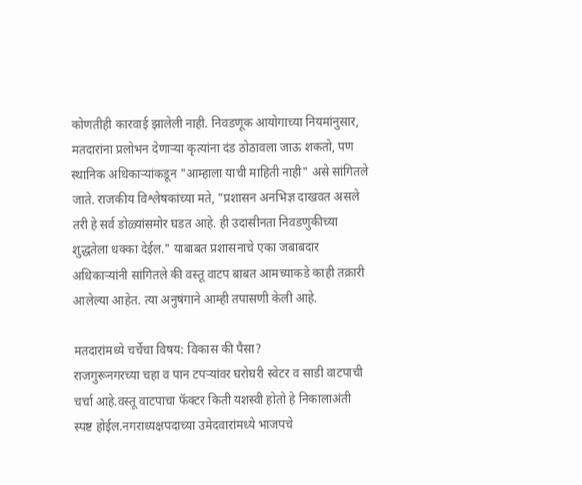कोणतीही कारवाई झालेली नाही. निवडणूक आयोगाच्या नियमांनुसार, मतदारांना प्रलोभन देणाऱ्या कृत्यांना दंड ठोठावला जाऊ शकतो, पण स्थानिक अधिकाऱ्यांकडून "आम्हाला याची माहिती नाही" असे सांगितले जाते. राजकीय विश्लेषकांच्या मते, "प्रशासन अनभिज्ञ दाखवत असले तरी हे सर्व डोळ्यांसमोर घडत आहे. ही उदासीनता निवडणुकीच्या शुद्धतेला धक्का देईल." याबाबत प्रशासनाचे एका जबाबदार अधिकाऱ्यांनी सांगितले की वस्तू वाटप बाबत आमच्याकडे काही तक्रारी आलेल्या आहेत. त्या अनुषंगाने आम्ही तपासणी केली आहे.

मतदारांमध्ये चर्चेचा विषय: विकास की पैसा?
राजगुरूनगरच्या चहा व पान टपऱ्यांवर घरोघरी स्वेटर व साडी वाटपाची चर्चा आहे.वस्तू वाटपाचा फॅक्टर किती यशस्वी होतो हे निकालाअंती स्पष्ट होईल.नगराध्यक्षपदाच्या उमेदवारांमध्ये भाजपचे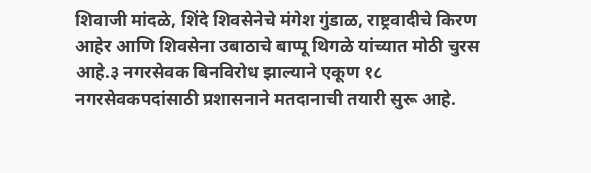शिवाजी मांदळे, शिंदे शिवसेनेचे मंगेश गुंडाळ, राष्ट्रवादीचे किरण आहेर आणि शिवसेना उबाठाचे बाप्पू थिगळे यांच्यात मोठी चुरस आहे.३ नगरसेवक बिनविरोध झाल्याने एकूण १८ नगरसेवकपदांसाठी प्रशासनाने मतदानाची तयारी सुरू आहे.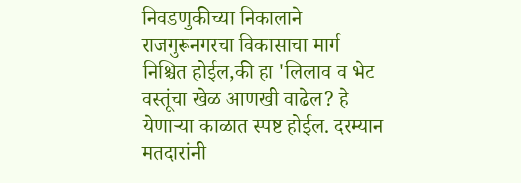निवडणुकीच्या निकालाने राजगुरूनगरचा विकासाचा मार्ग निश्चित होईल,की हा 'लिलाव व भेट वस्तूंचा खेळ आणखी वाढेल? हे येणाऱ्या काळात स्पष्ट होईल. दरम्यान मतदारांनी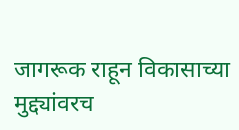जागरूक राहून विकासाच्या मुद्द्यांवरच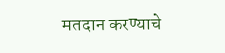मतदान करण्याचे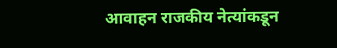आवाहन राजकीय नेत्यांकडून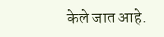केले जात आहे.